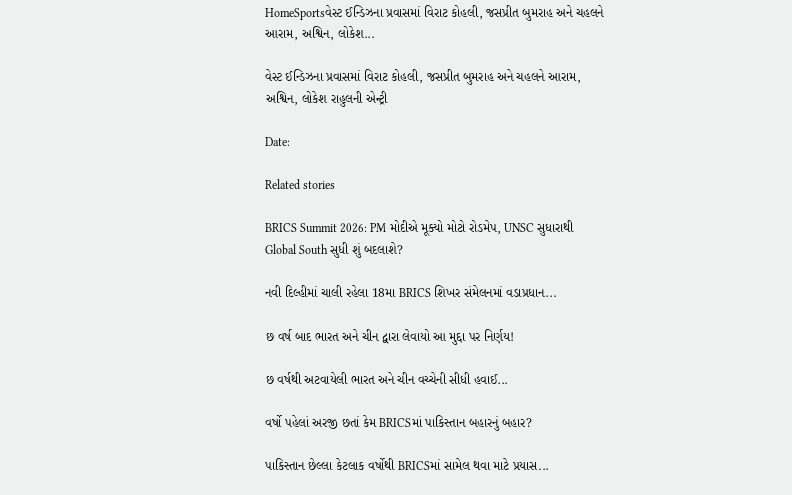HomeSportsવેસ્ટ ઈન્ડિઝના પ્રવાસમાં વિરાટ કોહલી, જસપ્રીત બુમરાહ અને ચહલને આરામ, અશ્વિન, લોકેશ...

વેસ્ટ ઈન્ડિઝના પ્રવાસમાં વિરાટ કોહલી, જસપ્રીત બુમરાહ અને ચહલને આરામ, અશ્વિન, લોકેશ રાહુલની એન્ટ્રી

Date:

Related stories

BRICS Summit 2026: PM મોદીએ મૂક્યો મોટો રોડમેપ, UNSC સુધારાથી Global South સુધી શું બદલાશે?

નવી દિલ્હીમાં ચાલી રહેલા 18મા BRICS શિખર સંમેલનમાં વડાપ્રધાન...

છ વર્ષ બાદ ભારત અને ચીન દ્વારા લેવાયો આ મુદ્દા પર નિર્ણય!

છ વર્ષથી અટવાયેલી ભારત અને ચીન વચ્ચેની સીધી હવાઈ...

વર્ષો પહેલાં અરજી છતાં કેમ BRICSમાં પાકિસ્તાન બહારનું બહાર?

પાકિસ્તાન છેલ્લા કેટલાક વર્ષોથી BRICSમાં સામેલ થવા માટે પ્રયાસ...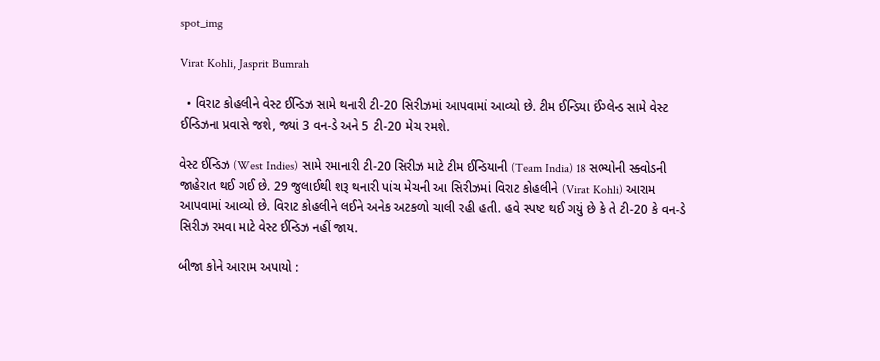spot_img

Virat Kohli, Jasprit Bumrah

  • વિરાટ કોહલીને વેસ્ટ ઈન્ડિઝ સામે થનારી ટી-20 સિરીઝમાં આપવામાં આવ્યો છે. ટીમ ઈન્ડિયા ઈંગ્લેન્ડ સામે વેસ્ટ ઈન્ડિઝના પ્રવાસે જશે, જ્યાં 3 વન-ડે અને 5 ટી-20 મેચ રમશે.

વેસ્ટ ઈન્ડિઝ (West Indies) સામે રમાનારી ટી-20 સિરીઝ માટે ટીમ ઈન્ડિયાની (Team India) 18 સભ્યોની સ્ક્વોડની જાહેરાત થઈ ગઈ છે. 29 જુલાઈથી શરૂ થનારી પાંચ મેચની આ સિરીઝમાં વિરાટ કોહલીને (Virat Kohli) આરામ આપવામાં આવ્યો છે. વિરાટ કોહલીને લઈને અનેક અટકળો ચાલી રહી હતી. હવે સ્પષ્ટ થઈ ગયું છે કે તે ટી-20 કે વન-ડે સિરીઝ રમવા માટે વેસ્ટ ઈન્ડિઝ નહીં જાય.

બીજા કોને આરામ અપાયો :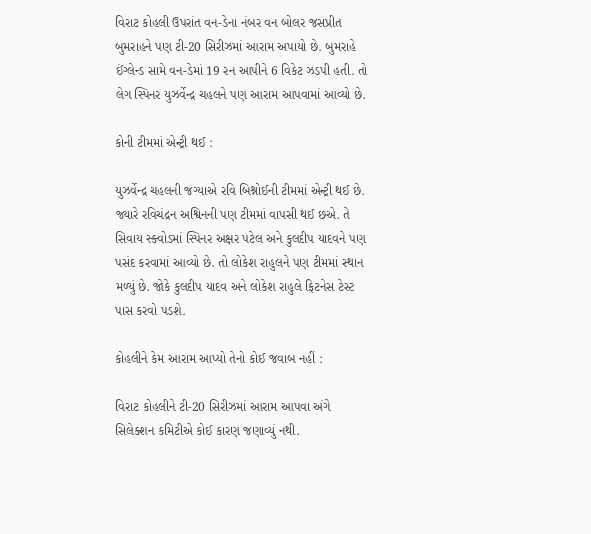વિરાટ કોહલી ઉપરાંત વન-ડેના નંબર વન બોલર જસપ્રીત બુમરાહને પણ ટી-20 સિરીઝમાં આરામ અપાયો છે. બુમરાહે ઈંગ્લેન્ડ સામે વન-ડેમાં 19 રન આપીને 6 વિકેટ ઝડપી હતી. તો લેગ સ્પિનર યુઝર્વેન્દ્ર ચહલને પણ આરામ આપવામાં આવ્યો છે.

કોની ટીમમાં એન્ટ્રી થઈ :

યુઝર્વેન્દ્ર ચહલની જગ્યાએ રવિ બિશ્નોઈની ટીમમાં એન્ટ્રી થઈ છે. જ્યારે રવિચંદ્રન અશ્વિનની પણ ટીમમાં વાપસી થઈ છએ. તે સિવાય સ્ક્વોડમાં સ્પિનર અક્ષર પટેલ અને કુલદીપ યાદવને પણ પસંદ કરવામાં આવ્યો છે. તો લોકેશ રાહુલને પણ ટીમમાં સ્થાન મળ્યું છે. જોકે કુલદીપ યાદવ અને લોકેશ રાહુલે ફિટનેસ ટેસ્ટ પાસ કરવો પડશે.

કોહલીને કેમ આરામ આપ્યો તેનો કોઈ જવાબ નહીં :

વિરાટ કોહલીને ટી-20 સિરીઝમાં આરામ આપવા અંગે સિલેક્શન કમિટીએ કોઈ કારણ જણાવ્યું નથી.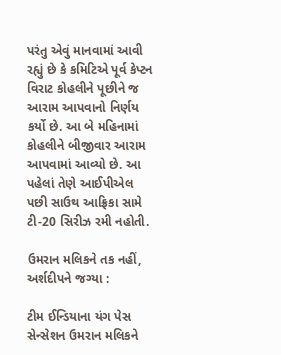પરંતુ એવું માનવામાં આવી રહ્યું છે કે કમિટિએ પૂર્વ કેપ્ટન વિરાટ કોહલીને પૂછીને જ આરામ આપવાનો નિર્ણય કર્યો છે. આ બે મહિનામાં કોહલીને બીજીવાર આરામ આપવામાં આવ્યો છે. આ પહેલાં તેણે આઈપીએલ પછી સાઉથ આફ્રિકા સામે ટી-20 સિરીઝ રમી નહોતી.

ઉમરાન મલિકને તક નહીં, અર્શદીપને જગ્યા :

ટીમ ઈન્ડિયાના યંગ પેસ સેન્સેશન ઉમરાન મલિકને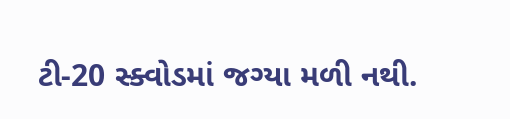ટી-20 સ્ક્વોડમાં જગ્યા મળી નથી.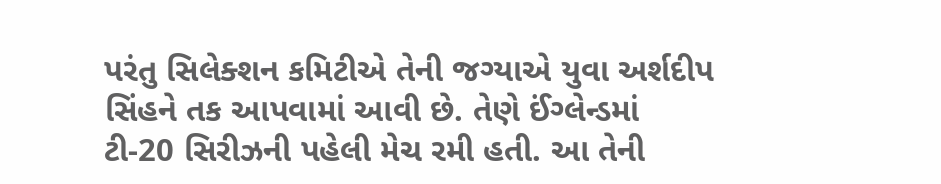પરંતુ સિલેક્શન કમિટીએ તેની જગ્યાએ યુવા અર્શદીપ સિંહને તક આપવામાં આવી છે. તેણે ઈંગ્લેન્ડમાં ટી-20 સિરીઝની પહેલી મેચ રમી હતી. આ તેની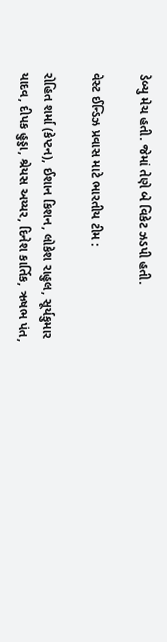ડેબ્યુ મેચ હતી. જેમાં તેણે બે વિકેટ ઝડપી હતી.

વેસ્ટ ઈન્ડિઝ પ્રવાસ માટે ભારતીય ટીમ :

રોહિત શર્મા (કેપ્ટન), ઈશાન કિશન, લોકેશ રાહુલ, સૂર્યકુમાર યાદવ, દીપક હુડ્ડા, શ્રેયસ અય્યર, દિનેશ કાર્તિક, ઋષભ પંત,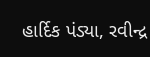હાર્દિક પંડ્યા, રવીન્દ્ર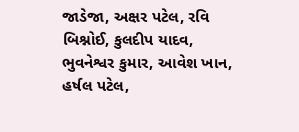જાડેજા, અક્ષર પટેલ, રવિ બિશ્નોઈ, કુલદીપ યાદવ, ભુવનેશ્વર કુમાર, આવેશ ખાન, હર્ષલ પટેલ,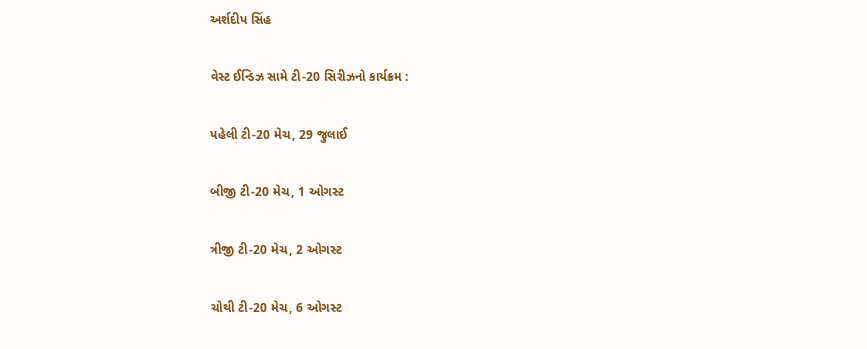અર્શદીપ સિંહ

વેસ્ટ ઈન્ડિઝ સામે ટી-20 સિરીઝનો કાર્યક્રમ :

પહેલી ટી-20 મેચ, 29 જુલાઈ

બીજી ટી-20 મેચ, 1 ઓગસ્ટ

ત્રીજી ટી-20 મેચ, 2 ઓગસ્ટ

ચોથી ટી-20 મેચ, 6 ઓગસ્ટ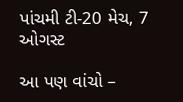પાંચમી ટી-20 મેચ, 7 ઓગસ્ટ

આ પણ વાંચો –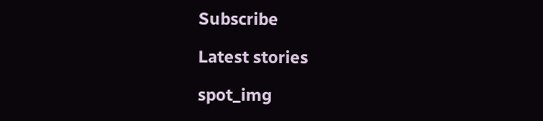Subscribe

Latest stories

spot_img